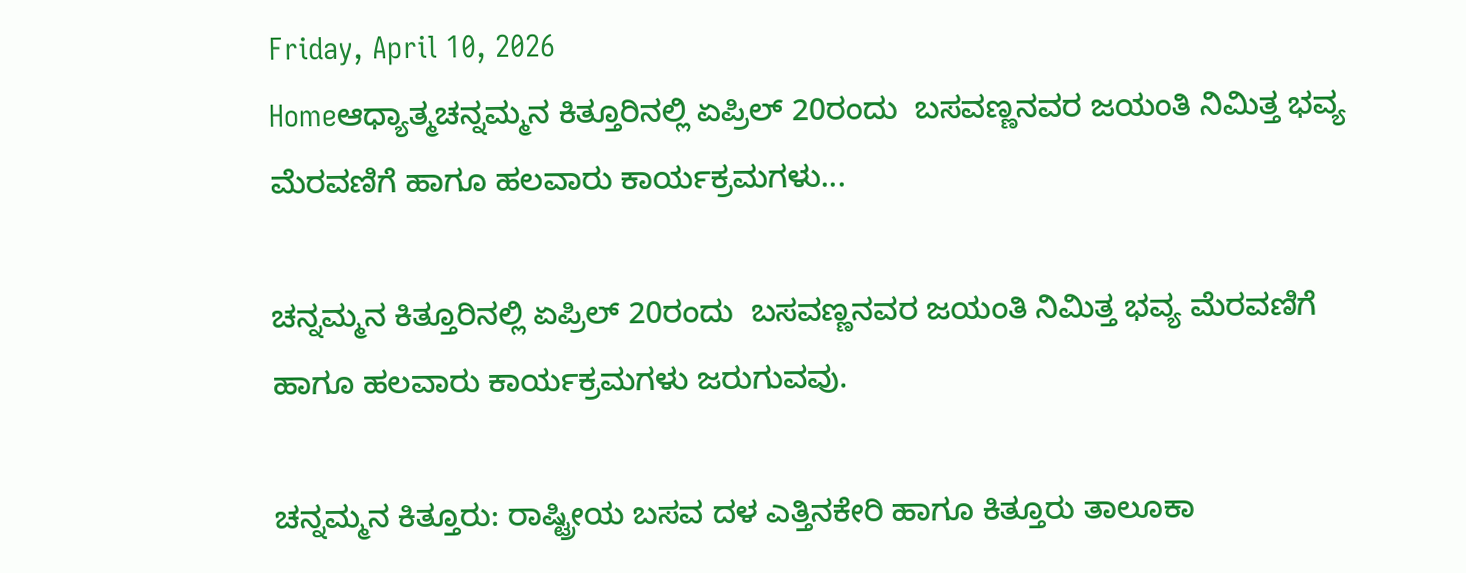Friday, April 10, 2026
Homeಆಧ್ಯಾತ್ಮಚನ್ನಮ್ಮನ ಕಿತ್ತೂರಿನಲ್ಲಿ ಏಪ್ರಿಲ್ 20ರಂದು  ಬಸವಣ್ಣನವರ ಜಯಂತಿ ನಿಮಿತ್ತ ಭವ್ಯ ಮೆರವಣಿಗೆ ಹಾಗೂ ಹಲವಾರು ಕಾರ್ಯಕ್ರಮಗಳು...

ಚನ್ನಮ್ಮನ ಕಿತ್ತೂರಿನಲ್ಲಿ ಏಪ್ರಿಲ್ 20ರಂದು  ಬಸವಣ್ಣನವರ ಜಯಂತಿ ನಿಮಿತ್ತ ಭವ್ಯ ಮೆರವಣಿಗೆ ಹಾಗೂ ಹಲವಾರು ಕಾರ್ಯಕ್ರಮಗಳು ಜರುಗುವವು.

ಚನ್ನಮ್ಮನ ಕಿತ್ತೂರು: ರಾಷ್ಟ್ರೀಯ ಬಸವ ದಳ ಎತ್ತಿನಕೇರಿ ಹಾಗೂ ಕಿತ್ತೂರು ತಾಲೂಕಾ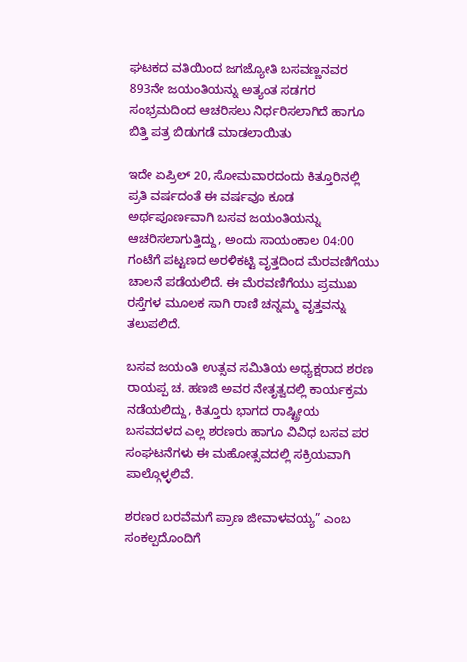ಘಟಕದ ವತಿಯಿಂದ ಜಗಜ್ಯೋತಿ ಬಸವಣ್ಣನವರ 893ನೇ ಜಯಂತಿಯನ್ನು ಅತ್ಯಂತ ಸಡಗರ ಸಂಭ್ರಮದಿಂದ ಆಚರಿಸಲು ನಿರ್ಧರಿಸಲಾಗಿದೆ ಹಾಗೂ ಬಿತ್ತಿ ಪತ್ರ ಬಿಡುಗಡೆ ಮಾಡಲಾಯಿತು

ಇದೇ ಏಪ್ರಿಲ್ 20, ಸೋಮವಾರದಂದು ಕಿತ್ತೂರಿನಲ್ಲಿ ಪ್ರತಿ ವರ್ಷದಂತೆ ಈ ವರ್ಷವೂ ಕೂಡ ಅರ್ಥಪೂರ್ಣವಾಗಿ ಬಸವ ಜಯಂತಿಯನ್ನು ಆಚರಿಸಲಾಗುತ್ತಿದ್ದು, ಅಂದು ಸಾಯಂಕಾಲ 04:00 ಗಂಟೆಗೆ ಪಟ್ಟಣದ ಅರಳಿಕಟ್ಟಿ ವೃತ್ತದಿಂದ ಮೆರವಣಿಗೆಯು ಚಾಲನೆ ಪಡೆಯಲಿದೆ. ಈ ಮೆರವಣಿಗೆಯು ಪ್ರಮುಖ ರಸ್ತೆಗಳ ಮೂಲಕ ಸಾಗಿ ರಾಣಿ ಚನ್ನಮ್ಮ ವೃತ್ತವನ್ನು ತಲುಪಲಿದೆ.

ಬಸವ ಜಯಂತಿ ಉತ್ಸವ ಸಮಿತಿಯ ಅಧ್ಯಕ್ಷರಾದ ಶರಣ ರಾಯಪ್ಪ ಚ. ಹಣಜಿ ಅವರ ನೇತೃತ್ವದಲ್ಲಿ ಕಾರ್ಯಕ್ರಮ ನಡೆಯಲಿದ್ದು, ಕಿತ್ತೂರು ಭಾಗದ ರಾಷ್ಟ್ರೀಯ ಬಸವದಳದ ಎಲ್ಲ ಶರಣರು ಹಾಗೂ ವಿವಿಧ ಬಸವ ಪರ ಸಂಘಟನೆಗಳು ಈ ಮಹೋತ್ಸವದಲ್ಲಿ ಸಕ್ರಿಯವಾಗಿ ಪಾಲ್ಗೊಳ್ಳಲಿವೆ.

ಶರಣರ ಬರವೆಮಗೆ ಪ್ರಾಣ ಜೀವಾಳವಯ್ಯ” ಎಂಬ ಸಂಕಲ್ಪದೊಂದಿಗೆ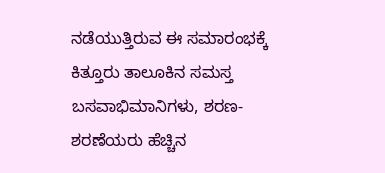ನಡೆಯುತ್ತಿರುವ ಈ ಸಮಾರಂಭಕ್ಕೆ ಕಿತ್ತೂರು ತಾಲೂಕಿನ ಸಮಸ್ತ ಬಸವಾಭಿಮಾನಿಗಳು, ಶರಣ-ಶರಣೆಯರು ಹೆಚ್ಚಿನ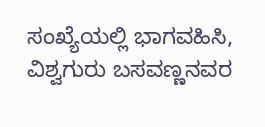ಸಂಖ್ಯೆಯಲ್ಲಿ ಭಾಗವಹಿಸಿ, ವಿಶ್ವಗುರು ಬಸವಣ್ಣನವರ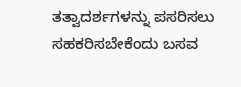ತತ್ವಾದರ್ಶಗಳನ್ನು ಪಸರಿಸಲು ಸಹಕರಿಸಬೇಕೆಂದು ಬಸವ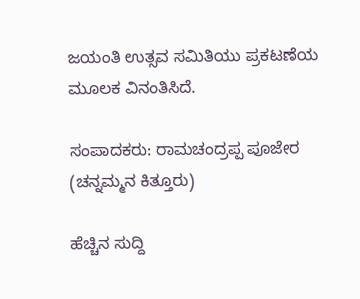ಜಯಂತಿ ಉತ್ಸವ ಸಮಿತಿಯು ಪ್ರಕಟಣೆಯ ಮೂಲಕ ವಿನಂತಿಸಿದೆ.

ಸಂಪಾದಕರು: ರಾಮಚಂದ್ರಪ್ಪ ಪೂಜೇರ (ಚನ್ನಮ್ಮನ ಕಿತ್ತೂರು)

ಹೆಚ್ಚಿನ ಸುದ್ದಿ